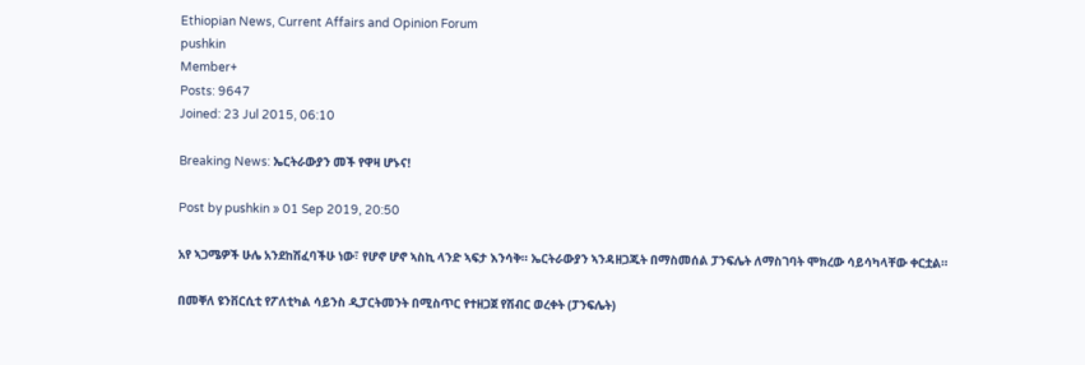Ethiopian News, Current Affairs and Opinion Forum
pushkin
Member+
Posts: 9647
Joined: 23 Jul 2015, 06:10

Breaking News: ኤርትራውያን መች የዋዛ ሆኑና!

Post by pushkin » 01 Sep 2019, 20:50

አየ ኣጋሜዎች ሁሌ አንደከሽፈባችሁ ነው፣ የሆኖ ሆኖ ኣስኪ ላንድ ኣፍታ እንሳቅ። ኤርትራውያን ኣንዳዘጋጁት በማስመሰል ፓንፍሌት ለማስገባት ሞክረው ሳይሳካላቸው ቀርቷል።

በመቐለ ዩንቨርሲቲ የፖለቲካል ሳይንስ ዲፓርትመንት በሚስጥር የተዘጋጀ የሽብር ወረቀት (ፓንፍሌት)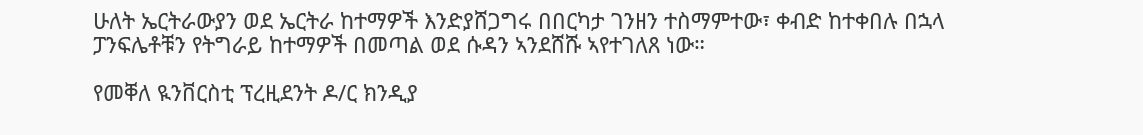ሁለት ኤርትራውያን ወደ ኤርትራ ከተማዎች እንድያሸጋግሩ በበርካታ ገንዘን ተስማምተው፣ ቀብድ ከተቀበሉ በኋላ ፓንፍሌቶቹን የትግራይ ከተማዎች በመጣል ወደ ሱዳን ኣንደሸሹ ኣየተገለጸ ነው።

የመቐለ ዪንቨርስቲ ፕረዚደንት ዶ/ር ክንዲያ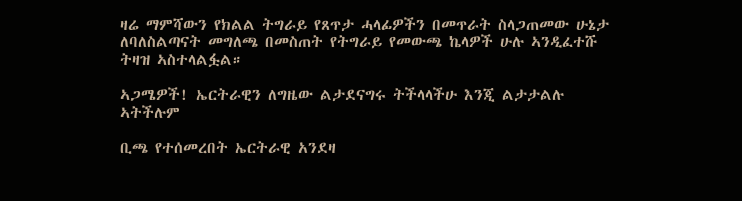ዛሬ ማምሻውን የክልል ትግራይ የጸጥታ ሓላፊዎችን በመጥራት ስላጋጠመው ሁኔታ ለባለስልጣናት መግለጫ በመስጠት የትግራይ የመውጫ ኬላዎች ሁሉ ኣንዲፈተሹ ትዛዝ ኣስተላልፏል።

ኣጋሜዎች! ኤርትራዊን ለግዜው ልታደናግሩ ትችላላችሁ እንጂ ልታታልሉ ኣትችሉም

ቢጫ የተሰመረበት ኤርትራዊ አንደዛ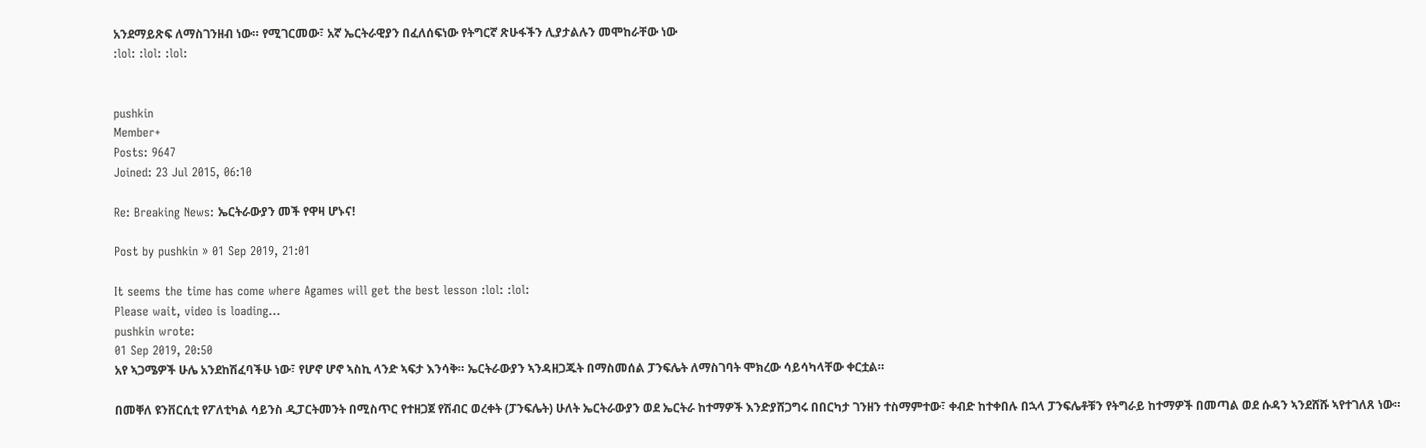አንደማይጽፍ ለማስገንዘብ ነው። የሚገርመው፣ አኛ ኤርትራዊያን በፈለሰፍነው የትግርኛ ጽሁፋችን ሊያታልሉን መሞከራቸው ነው
:lol: :lol: :lol:


pushkin
Member+
Posts: 9647
Joined: 23 Jul 2015, 06:10

Re: Breaking News: ኤርትራውያን መች የዋዛ ሆኑና!

Post by pushkin » 01 Sep 2019, 21:01

It seems the time has come where Agames will get the best lesson :lol: :lol:
Please wait, video is loading...
pushkin wrote:
01 Sep 2019, 20:50
አየ ኣጋሜዎች ሁሌ አንደከሽፈባችሁ ነው፣ የሆኖ ሆኖ ኣስኪ ላንድ ኣፍታ እንሳቅ። ኤርትራውያን ኣንዳዘጋጁት በማስመሰል ፓንፍሌት ለማስገባት ሞክረው ሳይሳካላቸው ቀርቷል።

በመቐለ ዩንቨርሲቲ የፖለቲካል ሳይንስ ዲፓርትመንት በሚስጥር የተዘጋጀ የሽብር ወረቀት (ፓንፍሌት) ሁለት ኤርትራውያን ወደ ኤርትራ ከተማዎች እንድያሸጋግሩ በበርካታ ገንዘን ተስማምተው፣ ቀብድ ከተቀበሉ በኋላ ፓንፍሌቶቹን የትግራይ ከተማዎች በመጣል ወደ ሱዳን ኣንደሸሹ ኣየተገለጸ ነው።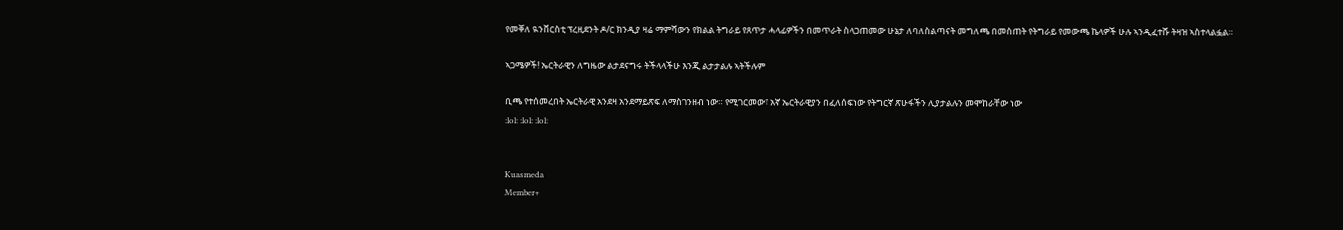የመቐለ ዪንቨርስቲ ፕረዚደንት ዶ/ር ክንዲያ ዛሬ ማምሻውን የክልል ትግራይ የጸጥታ ሓላፊዎችን በመጥራት ስላጋጠመው ሁኔታ ለባለስልጣናት መግለጫ በመስጠት የትግራይ የመውጫ ኬላዎች ሁሉ ኣንዲፈተሹ ትዛዝ ኣስተላልፏል።

ኣጋሜዎች! ኤርትራዊን ለግዜው ልታደናግሩ ትችላላችሁ እንጂ ልታታልሉ ኣትችሉም

ቢጫ የተሰመረበት ኤርትራዊ አንደዛ አንደማይጽፍ ለማስገንዘብ ነው። የሚገርመው፣ አኛ ኤርትራዊያን በፈለሰፍነው የትግርኛ ጽሁፋችን ሊያታልሉን መሞከራቸው ነው
:lol: :lol: :lol:


Kuasmeda
Member+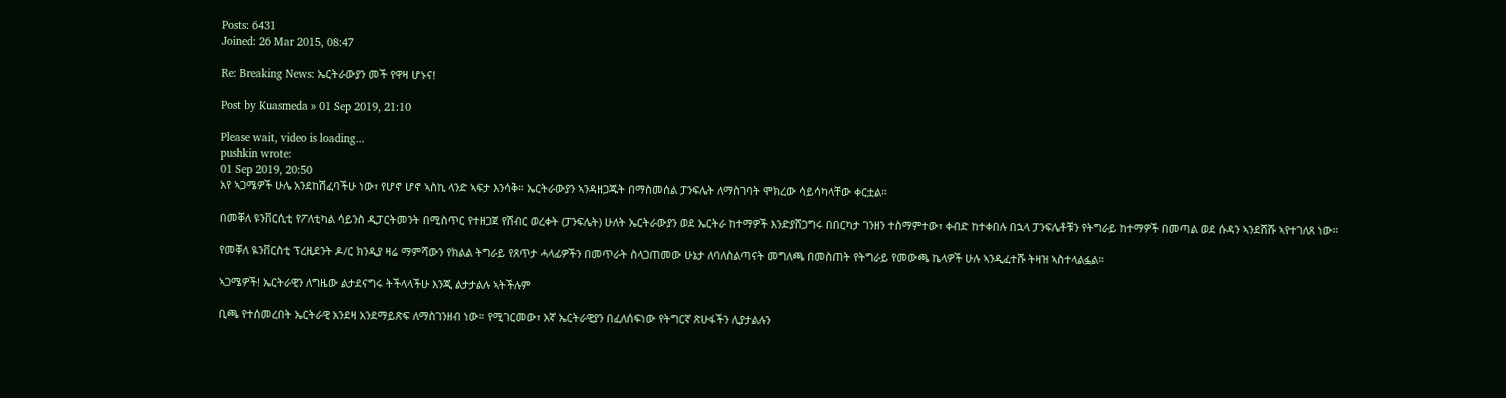Posts: 6431
Joined: 26 Mar 2015, 08:47

Re: Breaking News: ኤርትራውያን መች የዋዛ ሆኑና!

Post by Kuasmeda » 01 Sep 2019, 21:10

Please wait, video is loading...
pushkin wrote:
01 Sep 2019, 20:50
አየ ኣጋሜዎች ሁሌ አንደከሽፈባችሁ ነው፣ የሆኖ ሆኖ ኣስኪ ላንድ ኣፍታ እንሳቅ። ኤርትራውያን ኣንዳዘጋጁት በማስመሰል ፓንፍሌት ለማስገባት ሞክረው ሳይሳካላቸው ቀርቷል።

በመቐለ ዩንቨርሲቲ የፖለቲካል ሳይንስ ዲፓርትመንት በሚስጥር የተዘጋጀ የሽብር ወረቀት (ፓንፍሌት) ሁለት ኤርትራውያን ወደ ኤርትራ ከተማዎች እንድያሸጋግሩ በበርካታ ገንዘን ተስማምተው፣ ቀብድ ከተቀበሉ በኋላ ፓንፍሌቶቹን የትግራይ ከተማዎች በመጣል ወደ ሱዳን ኣንደሸሹ ኣየተገለጸ ነው።

የመቐለ ዪንቨርስቲ ፕረዚደንት ዶ/ር ክንዲያ ዛሬ ማምሻውን የክልል ትግራይ የጸጥታ ሓላፊዎችን በመጥራት ስላጋጠመው ሁኔታ ለባለስልጣናት መግለጫ በመስጠት የትግራይ የመውጫ ኬላዎች ሁሉ ኣንዲፈተሹ ትዛዝ ኣስተላልፏል።

ኣጋሜዎች! ኤርትራዊን ለግዜው ልታደናግሩ ትችላላችሁ እንጂ ልታታልሉ ኣትችሉም

ቢጫ የተሰመረበት ኤርትራዊ አንደዛ አንደማይጽፍ ለማስገንዘብ ነው። የሚገርመው፣ አኛ ኤርትራዊያን በፈለሰፍነው የትግርኛ ጽሁፋችን ሊያታልሉን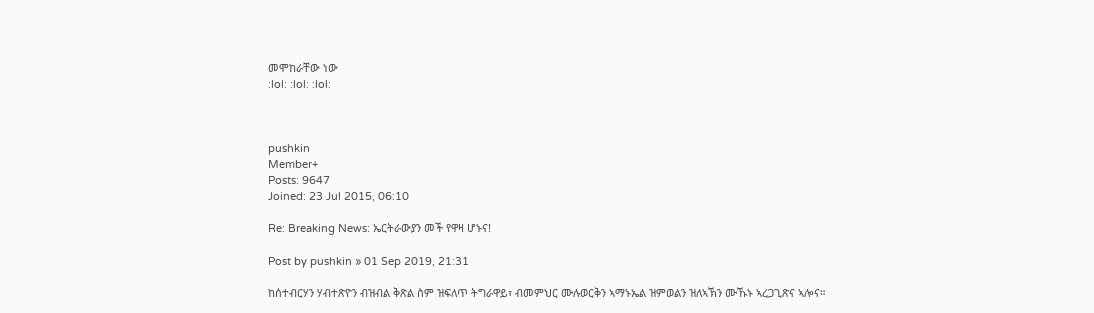መሞከራቸው ነው
:lol: :lol: :lol:



pushkin
Member+
Posts: 9647
Joined: 23 Jul 2015, 06:10

Re: Breaking News: ኤርትራውያን መች የዋዛ ሆኑና!

Post by pushkin » 01 Sep 2019, 21:31

ከሰተብርሃን ሃብተጽዮን ብዝብል ቅጽል ስም ዝፍለጥ ትግራዋይ፣ ብመምህር ሙሉወርቅን ኣማኑኤል ዝምወልን ዝለኣኽን ሙኹኑ ኣረጋጊጽና ኣሎና።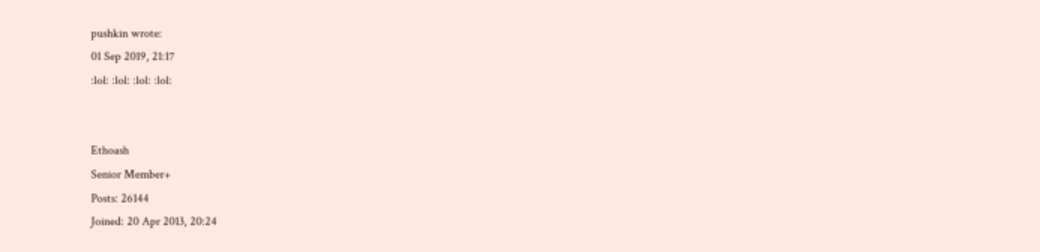pushkin wrote:
01 Sep 2019, 21:17
:lol: :lol: :lol: :lol:


Ethoash
Senior Member+
Posts: 26144
Joined: 20 Apr 2013, 20:24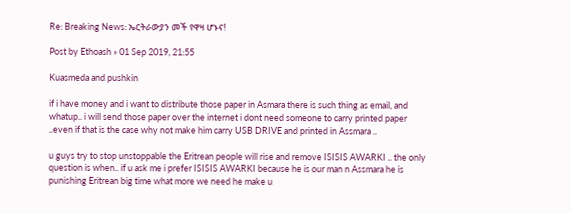Re: Breaking News: ኤርትራውያን መች የዋዛ ሆኑና!

Post by Ethoash » 01 Sep 2019, 21:55

Kuasmeda and pushkin

if i have money and i want to distribute those paper in Asmara there is such thing as email, and whatup.. i will send those paper over the internet i dont need someone to carry printed paper ..even if that is the case why not make him carry USB DRIVE and printed in Assmara ..

u guys try to stop unstoppable the Eritrean people will rise and remove ISISIS AWARKI .. the only question is when.. if u ask me i prefer ISISIS AWARKI because he is our man n Assmara he is punishing Eritrean big time what more we need he make u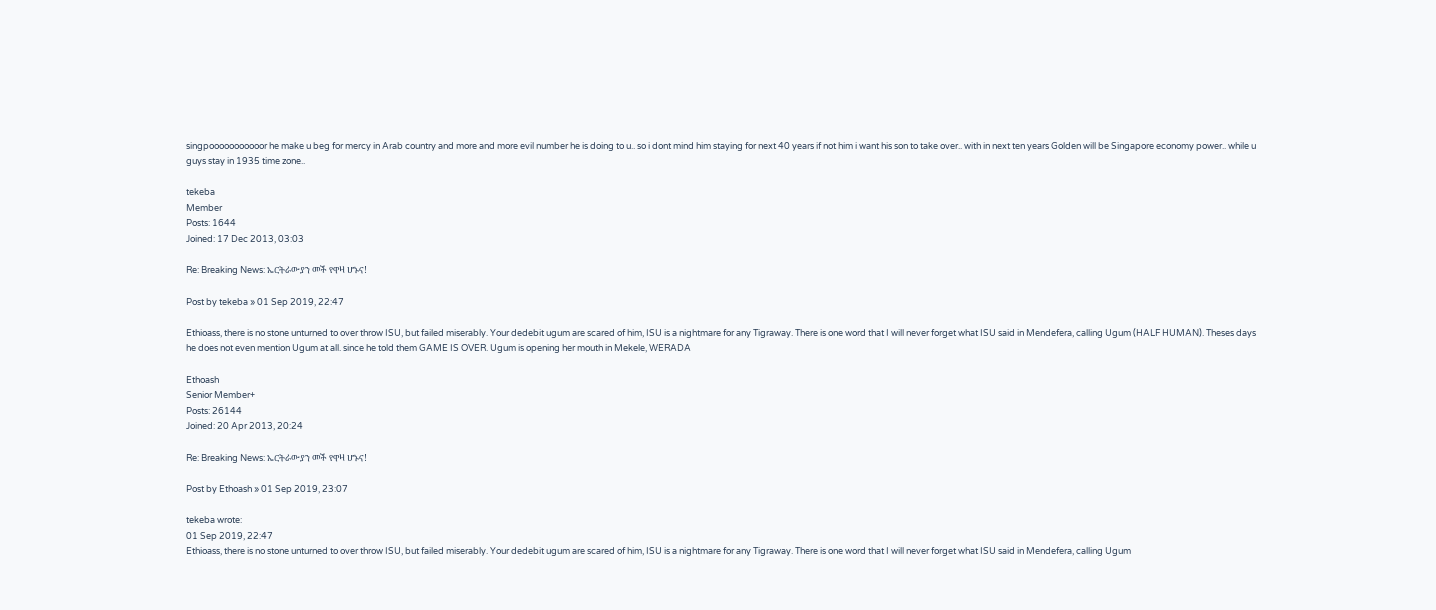singpooooooooooor he make u beg for mercy in Arab country and more and more evil number he is doing to u.. so i dont mind him staying for next 40 years if not him i want his son to take over.. with in next ten years Golden will be Singapore economy power.. while u guys stay in 1935 time zone..

tekeba
Member
Posts: 1644
Joined: 17 Dec 2013, 03:03

Re: Breaking News: ኤርትራውያን መች የዋዛ ሆኑና!

Post by tekeba » 01 Sep 2019, 22:47

Ethioass, there is no stone unturned to over throw ISU, but failed miserably. Your dedebit ugum are scared of him, ISU is a nightmare for any Tigraway. There is one word that I will never forget what ISU said in Mendefera, calling Ugum (HALF HUMAN). Theses days he does not even mention Ugum at all. since he told them GAME IS OVER. Ugum is opening her mouth in Mekele, WERADA

Ethoash
Senior Member+
Posts: 26144
Joined: 20 Apr 2013, 20:24

Re: Breaking News: ኤርትራውያን መች የዋዛ ሆኑና!

Post by Ethoash » 01 Sep 2019, 23:07

tekeba wrote:
01 Sep 2019, 22:47
Ethioass, there is no stone unturned to over throw ISU, but failed miserably. Your dedebit ugum are scared of him, ISU is a nightmare for any Tigraway. There is one word that I will never forget what ISU said in Mendefera, calling Ugum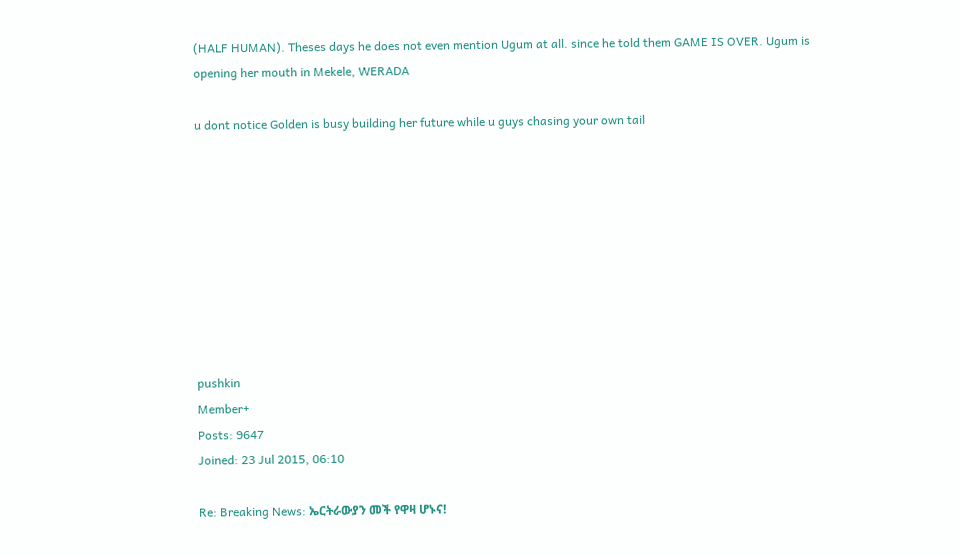(HALF HUMAN). Theses days he does not even mention Ugum at all. since he told them GAME IS OVER. Ugum is opening her mouth in Mekele, WERADA

u dont notice Golden is busy building her future while u guys chasing your own tail









pushkin
Member+
Posts: 9647
Joined: 23 Jul 2015, 06:10

Re: Breaking News: ኤርትራውያን መች የዋዛ ሆኑና!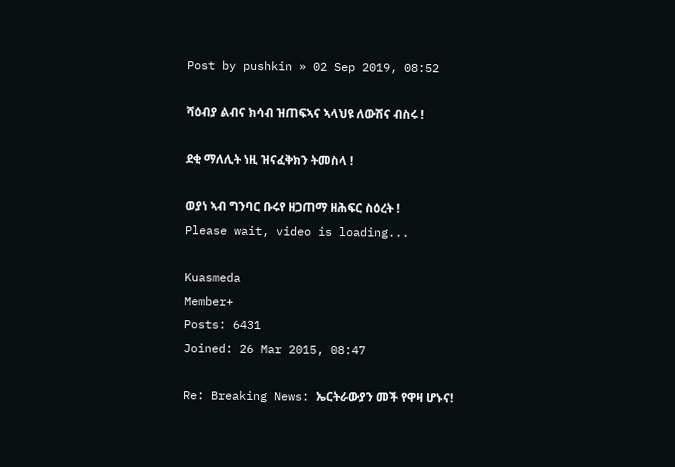Post by pushkin » 02 Sep 2019, 08:52

ሻዕብያ ልብና ክሳብ ዝጠፍኣና ኣላህዩ ለውሽና ብስሩ !

ደቂ ማለሊት ነዚ ዝናፈቅክን ትመስላ !

ወያነ ኣብ ግንባር ቡሩየ ዘጋጠማ ዘሕፍር ስዕረት !
Please wait, video is loading...

Kuasmeda
Member+
Posts: 6431
Joined: 26 Mar 2015, 08:47

Re: Breaking News: ኤርትራውያን መች የዋዛ ሆኑና!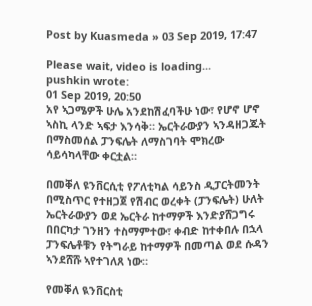Post by Kuasmeda » 03 Sep 2019, 17:47

Please wait, video is loading...
pushkin wrote:
01 Sep 2019, 20:50
አየ ኣጋሜዎች ሁሌ አንደከሽፈባችሁ ነው፣ የሆኖ ሆኖ ኣስኪ ላንድ ኣፍታ እንሳቅ። ኤርትራውያን ኣንዳዘጋጁት በማስመሰል ፓንፍሌት ለማስገባት ሞክረው ሳይሳካላቸው ቀርቷል።

በመቐለ ዩንቨርሲቲ የፖለቲካል ሳይንስ ዲፓርትመንት በሚስጥር የተዘጋጀ የሽብር ወረቀት (ፓንፍሌት) ሁለት ኤርትራውያን ወደ ኤርትራ ከተማዎች እንድያሸጋግሩ በበርካታ ገንዘን ተስማምተው፣ ቀብድ ከተቀበሉ በኋላ ፓንፍሌቶቹን የትግራይ ከተማዎች በመጣል ወደ ሱዳን ኣንደሸሹ ኣየተገለጸ ነው።

የመቐለ ዪንቨርስቲ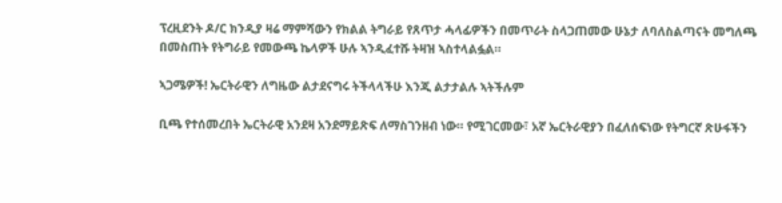ፕረዚደንት ዶ/ር ክንዲያ ዛሬ ማምሻውን የክልል ትግራይ የጸጥታ ሓላፊዎችን በመጥራት ስላጋጠመው ሁኔታ ለባለስልጣናት መግለጫ በመስጠት የትግራይ የመውጫ ኬላዎች ሁሉ ኣንዲፈተሹ ትዛዝ ኣስተላልፏል።

ኣጋሜዎች! ኤርትራዊን ለግዜው ልታደናግሩ ትችላላችሁ እንጂ ልታታልሉ ኣትችሉም

ቢጫ የተሰመረበት ኤርትራዊ አንደዛ አንደማይጽፍ ለማስገንዘብ ነው። የሚገርመው፣ አኛ ኤርትራዊያን በፈለሰፍነው የትግርኛ ጽሁፋችን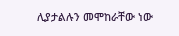ሊያታልሉን መሞከራቸው ነው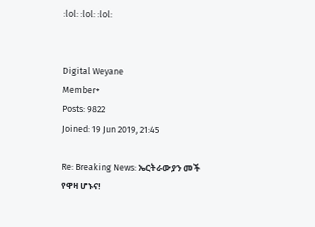:lol: :lol: :lol:


Digital Weyane
Member+
Posts: 9822
Joined: 19 Jun 2019, 21:45

Re: Breaking News: ኤርትራውያን መች የዋዛ ሆኑና!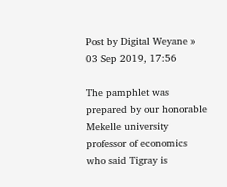Post by Digital Weyane » 03 Sep 2019, 17:56

The pamphlet was prepared by our honorable Mekelle university professor of economics who said Tigray is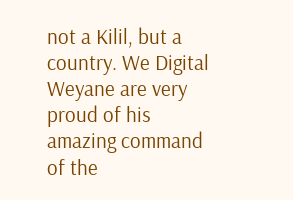not a Kilil, but a country. We Digital Weyane are very proud of his amazing command of the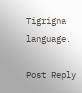Tigrigna language.

Post Reply